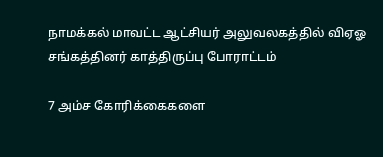நாமக்கல் மாவட்ட ஆட்சியர் அலுவலகத்தில் விஏஓ சங்கத்தினர் காத்திருப்பு போராட்டம்

7 அம்ச கோரிக்கைகளை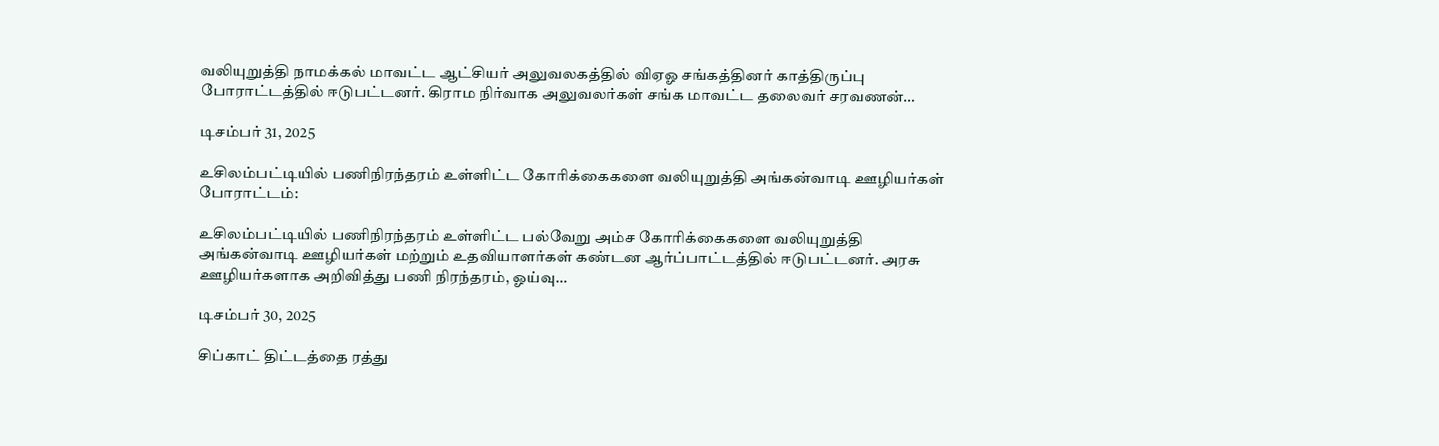வலியுறுத்தி நாமக்கல் மாவட்ட ஆட்சியர் அலுவலகத்தில் விஏஓ சங்கத்தினர் காத்திருப்பு போராட்டத்தில் ஈடுபட்டனர். கிராம நிர்வாக அலுவலர்கள் சங்க மாவட்ட தலைவர் சரவணன்…

டிசம்பர் 31, 2025

உசிலம்பட்டியில் பணிநிரந்தரம் உள்ளிட்ட கோரிக்கைகளை வலியுறுத்தி அங்கன்வாடி ஊழியர்கள் போராட்டம்:

உசிலம்பட்டியில் பணிநிரந்தரம் உள்ளிட்ட பல்வேறு அம்ச கோரிக்கைகளை வலியுறுத்தி அங்கன்வாடி ஊழியர்கள் மற்றும் உதவியாளர்கள் கண்டன ஆர்ப்பாட்டத்தில் ஈடுபட்டனர். அரசு ஊழியர்களாக அறிவித்து பணி நிரந்தரம், ஓய்வு…

டிசம்பர் 30, 2025

சிப்காட் திட்டத்தை ரத்து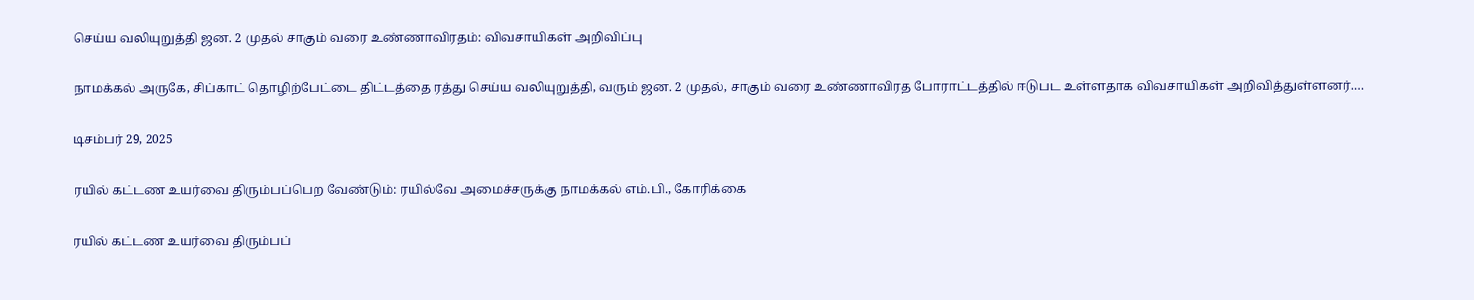செய்ய வலியுறுத்தி ஜன. 2 முதல் சாகும் வரை உண்ணாவிரதம்: விவசாயிகள் அறிவிப்பு

நாமக்கல் அருகே, சிப்காட் தொழிற்பேட்டை திட்டத்தை ரத்து செய்ய வலியுறுத்தி, வரும் ஜன. 2 முதல், சாகும் வரை உண்ணாவிரத போராட்டத்தில் ஈடுபட உள்ளதாக விவசாயிகள் அறிவித்துள்ளனர்.…

டிசம்பர் 29, 2025

ரயில் கட்டண உயர்வை திரும்பப்பெற வேண்டும்: ரயில்வே அமைச்சருக்கு நாமக்கல் எம்.பி., கோரிக்கை

ரயில் கட்டண உயர்வை திரும்பப்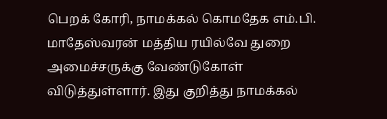பெறக் கோரி, நாமக்கல் கொமதேக எம்.பி. மாதேஸ்வரன் மத்திய ரயில்வே துறை அமைச்சருக்கு வேண்டுகோள் விடுத்துள்ளார். இது குறித்து நாமக்கல்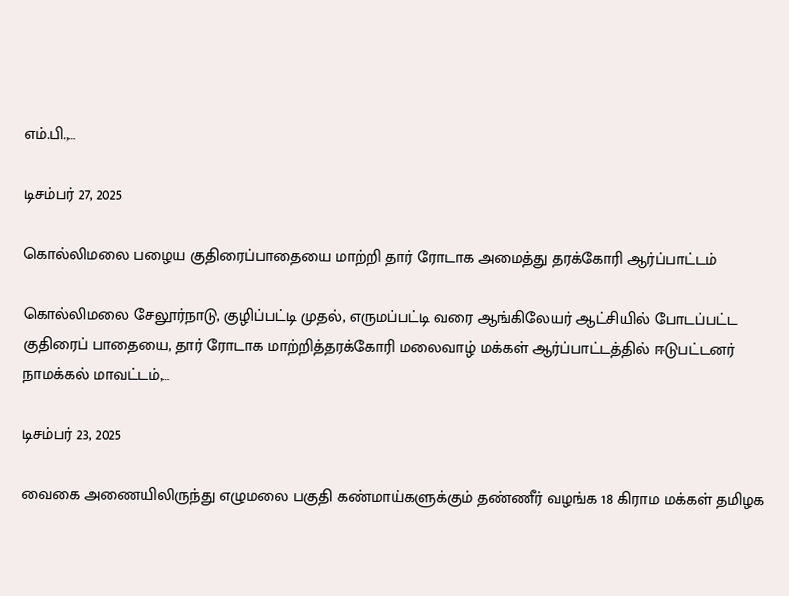எம்.பி.,…

டிசம்பர் 27, 2025

கொல்லிமலை பழைய குதிரைப்பாதையை மாற்றி தார் ரோடாக அமைத்து தரக்கோரி ஆர்ப்பாட்டம்

கொல்லிமலை சேலூர்நாடு, குழிப்பட்டி முதல், எருமப்பட்டி வரை ஆங்கிலேயர் ஆட்சியில் போடப்பட்ட குதிரைப் பாதையை, தார் ரோடாக மாற்றித்தரக்கோரி மலைவாழ் மக்கள் ஆர்ப்பாட்டத்தில் ஈடுபட்டனர் நாமக்கல் மாவட்டம்,…

டிசம்பர் 23, 2025

வைகை அணையிலிருந்து எழுமலை பகுதி கண்மாய்களுக்கும் தண்ணீர் வழங்க 18 கிராம மக்கள் தமிழக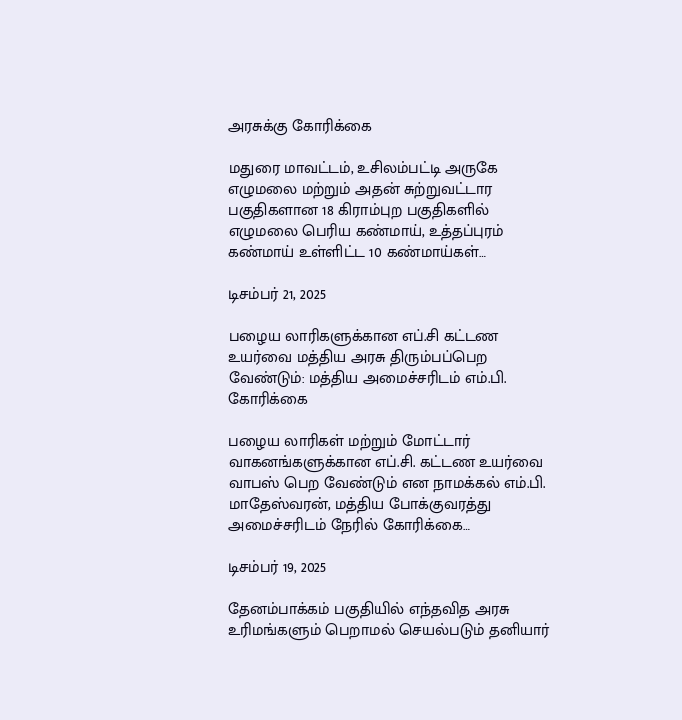அரசுக்கு கோரிக்கை

மதுரை மாவட்டம், உசிலம்பட்டி அருகே எழுமலை மற்றும் அதன் சுற்றுவட்டார பகுதிகளான 18 கிராம்புற பகுதிகளில் எழுமலை பெரிய கண்மாய், உத்தப்புரம் கண்மாய் உள்ளிட்ட 10 கண்மாய்கள்…

டிசம்பர் 21, 2025

பழைய லாரிகளுக்கான எப்.சி கட்டண உயர்வை மத்திய அரசு திரும்பப்பெற வேண்டும்: மத்திய அமைச்சரிடம் எம்.பி. கோரிக்கை

பழைய லாரிகள் மற்றும் மோட்டார் வாகனங்களுக்கான எப்.சி. கட்டண உயர்வை வாபஸ் பெற வேண்டும் என நாமக்கல் எம்.பி. மாதேஸ்வரன், மத்திய போக்குவரத்து அமைச்சரிடம் நேரில் கோரிக்கை…

டிசம்பர் 19, 2025

தேனம்பாக்கம் பகுதியில் எந்தவித அரசு உரிமங்களும் பெறாமல் செயல்படும் தனியார்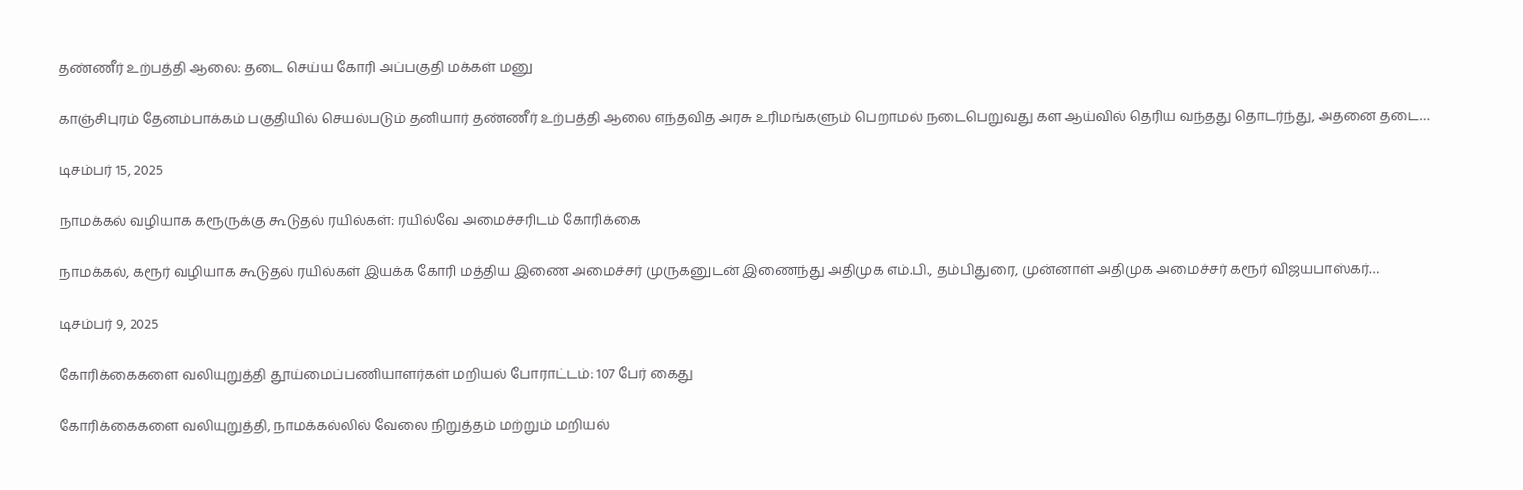தண்ணீர் உற்பத்தி ஆலை: தடை செய்ய கோரி அப்பகுதி மக்கள் மனு

காஞ்சிபுரம் தேனம்பாக்கம் பகுதியில் செயல்படும் தனியார் தண்ணீர் உற்பத்தி ஆலை எந்தவித அரசு உரிமங்களும் பெறாமல் நடைபெறுவது கள ஆய்வில் தெரிய வந்தது தொடர்ந்து, அதனை தடை…

டிசம்பர் 15, 2025

நாமக்கல் வழியாக கரூருக்கு கூடுதல் ரயில்கள்: ரயில்வே அமைச்சரிடம் கோரிக்கை

நாமக்கல், கரூர் வழியாக கூடுதல் ரயில்கள் இயக்க கோரி மத்திய இணை அமைச்சர் முருகனுடன் இணைந்து அதிமுக எம்.பி., தம்பிதுரை, முன்னாள் அதிமுக அமைச்சர் கரூர் விஜயபாஸ்கர்…

டிசம்பர் 9, 2025

கோரிக்கைகளை வலியுறுத்தி தூய்மைப்பணியாளர்கள் மறியல் போராட்டம்: 107 பேர் கைது

கோரிக்கைகளை வலியுறுத்தி, நாமக்கல்லில் வேலை நிறுத்தம் மற்றும் மறியல்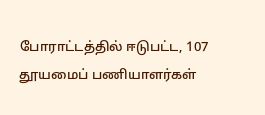போராட்டத்தில் ஈடுபட்ட, 107 தூயமைப் பணியாளர்கள்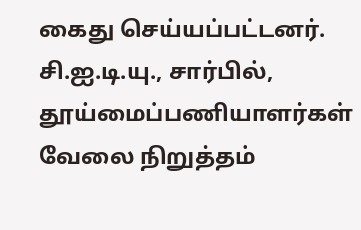கைது செய்யப்பட்டனர். சி.ஐ.டி.யு., சார்பில், தூய்மைப்பணியாளர்கள் வேலை நிறுத்தம்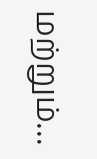மற்றும்…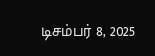டிசம்பர் 8, 2025